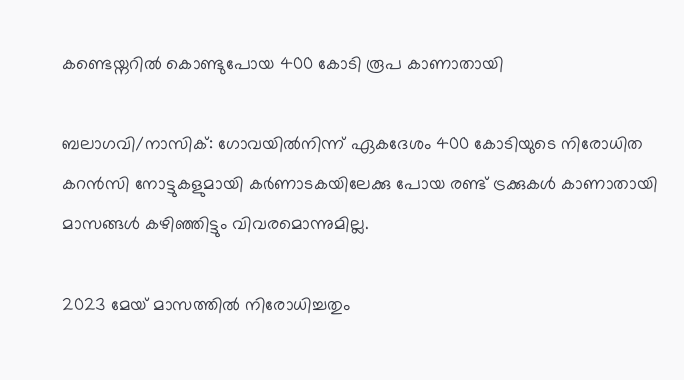കണ്ടെയ്നറിൽ കൊണ്ടുപോയ 400 കോടി രൂപ കാണാതായി

ബലാഗവി/നാസിക്: ഗോവയിൽനിന്ന് ഏകദേശം 400 കോടിയുടെ നിരോധിത കറൻസി നോട്ടുകളുമായി കർണാടകയിലേക്കു പോയ രണ്ട് ട്രക്കുകൾ കാണാതായി മാസങ്ങൾ കഴിഞ്ഞിട്ടും വിവരമൊന്നുമില്ല.

2023 മേയ് മാസത്തിൽ നിരോധിച്ചതും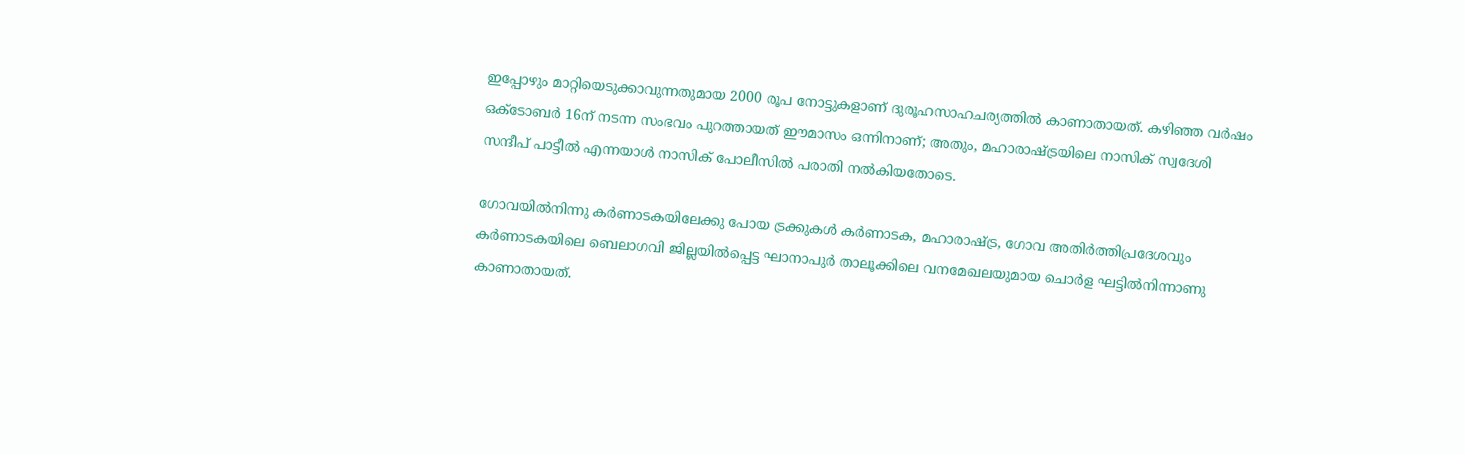ഇപ്പോഴും മാറ്റിയെടുക്കാവുന്നതുമായ 2000 രൂപ നോട്ടുകളാണ് ദുരൂഹസാഹചര്യത്തിൽ കാണാതായത്. കഴിഞ്ഞ വർഷം ഒക്‌ടോബർ 16ന് നടന്ന സംഭവം പുറത്തായത് ഈമാസം ഒന്നിനാണ്; അതും, മഹാരാഷ്‌ട്രയിലെ നാസിക് സ്വദേശി സന്ദീപ് പാട്ടീൽ എന്നയാൾ നാസിക് പോലീസിൽ പരാതി നൽകിയതോടെ.

ഗോവയിൽനിന്നു കർണാടകയിലേക്കു പോയ ട്രക്കുകൾ കർണാടക, മഹാരാഷ്‌ട്ര, ഗോവ അതിർത്തിപ്രദേശവും കർണാടകയിലെ ബെലാഗവി ജില്ലയിൽപ്പെട്ട ഘാനാപുർ താലൂക്കിലെ വനമേഖലയുമായ ചൊർള ഘട്ടിൽനിന്നാണു കാണാതായത്.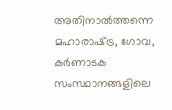അതിനാൽത്തന്നെ മഹാരാഷ്‌ട്ര, ഗോവ, കർണാടക സംസ്ഥാനങ്ങളിലെ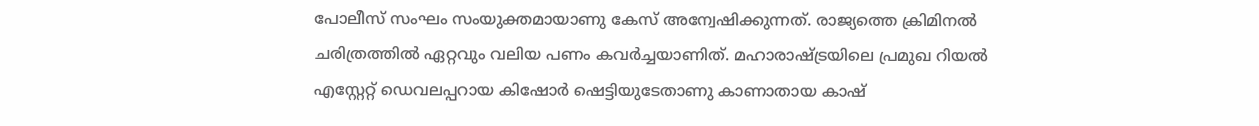പോലീസ് സംഘം സംയുക്തമായാണു കേസ് അന്വേഷിക്കുന്നത്. രാജ്യത്തെ ക്രിമിനൽ ചരിത്രത്തിൽ ഏറ്റവും വലിയ പണം കവർച്ചയാണിത്. മഹാരാഷ്‌ട്രയിലെ പ്രമുഖ റിയൽ എസ്റ്റേറ്റ് ഡെവലപ്പറായ കിഷോർ ഷെട്ടിയുടേതാണു കാണാതായ കാഷ്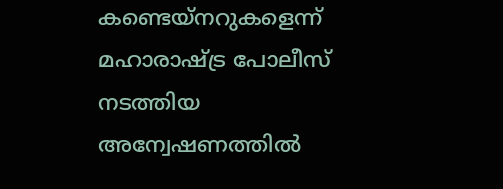കണ്ടെയ്നറുകളെന്ന് മഹാരാഷ്‌ട്ര പോലീസ് നടത്തിയ അന്വേഷണത്തിൽ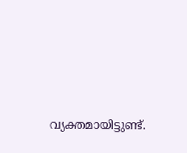വ്യക്തമായിട്ടുണ്ട്.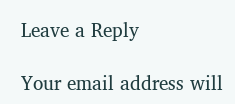Leave a Reply

Your email address will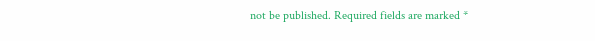not be published. Required fields are marked *